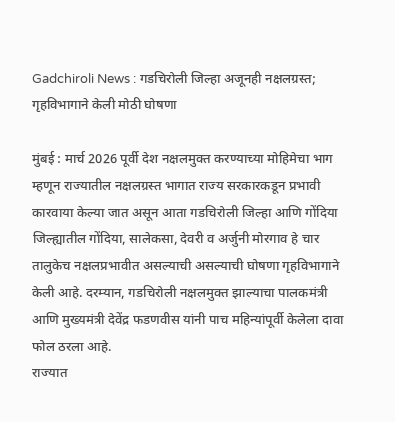Gadchiroli News : गडचिरोली जिल्हा अजूनही नक्षलग्रस्त; गृहविभागाने केली मोठी घोषणा

मुंबई : मार्च 2026 पूर्वी देश नक्षलमुक्त करण्याच्या मोहिमेचा भाग म्हणून राज्यातील नक्षलग्रस्त भागात राज्य सरकारकडून प्रभावी कारवाया केल्या जात असून आता गडचिरोली जिल्हा आणि गोंदिया जिल्ह्यातील गोंदिया, सालेकसा, देवरी व अर्जुनी मोरगाव हे चार तालुकेच नक्षलप्रभावीत असल्याची असल्याची घोषणा गृहविभागाने केली आहे. दरम्यान, गडचिरोली नक्षलमुक्त झाल्याचा पालकमंत्री आणि मुख्यमंत्री देवेंद्र फडणवीस यांनी पाच महिन्यांपूर्वी केलेला दावा फोल ठरला आहे.
राज्यात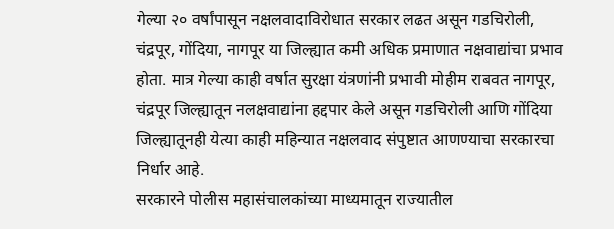गेल्या २० वर्षांपासून नक्षलवादाविरोधात सरकार लढत असून गडचिरोली, चंद्रपूर, गोंदिया, नागपूर या जिल्ह्यात कमी अधिक प्रमाणात नक्षवाद्यांचा प्रभाव होता. मात्र गेल्या काही वर्षात सुरक्षा यंत्रणांनी प्रभावी मोहीम राबवत नागपूर, चंद्रपूर जिल्ह्यातून नलक्षवाद्यांना हद्दपार केले असून गडचिरोली आणि गोंदिया जिल्ह्यातूनही येत्या काही महिन्यात नक्षलवाद संपुष्टात आणण्याचा सरकारचा निर्धार आहे.
सरकारने पोलीस महासंचालकांच्या माध्यमातून राज्यातील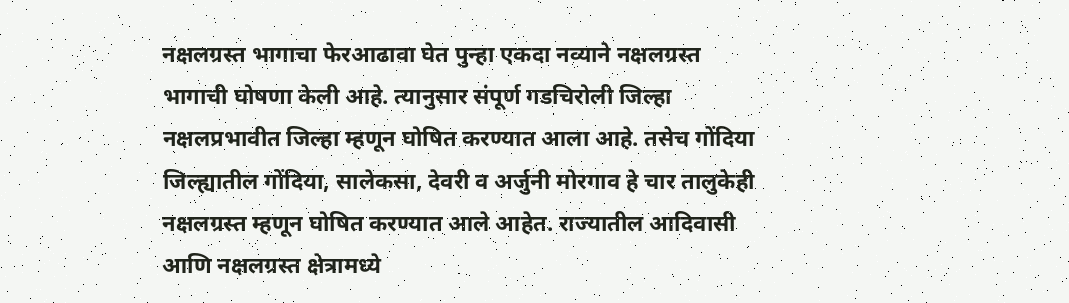नक्षलग्रस्त भागाचा फेरआढावा घेत पुन्हा एकदा नव्याने नक्षलग्रस्त भागाची घोषणा केली आहे. त्यानुसार संपूर्ण गडचिरोली जिल्हा नक्षलप्रभावीत जिल्हा म्हणून घोषित करण्यात आला आहे. तसेच गोंदिया जिल्ह्यातील गोंदिया, सालेकसा, देवरी व अर्जुनी मोरगाव हे चार तालुकेही नक्षलग्रस्त म्हणून घोषित करण्यात आले आहेत. राज्यातील आदिवासी आणि नक्षलग्रस्त क्षेत्रामध्ये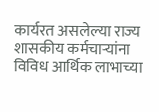कार्यरत असलेल्या राज्य शासकीय कर्मचाऱ्यांना विविध आर्थिक लाभाच्या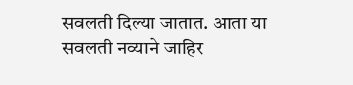सवलती दिल्या जातात. आता या सवलती नव्याने जाहिर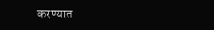करण्यात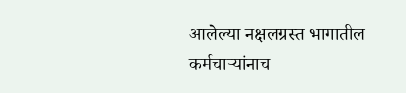आलेल्या नक्षलग्रस्त भागातील कर्मचाऱ्यांनाच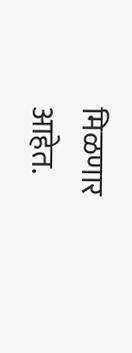मिळणार आहेत.